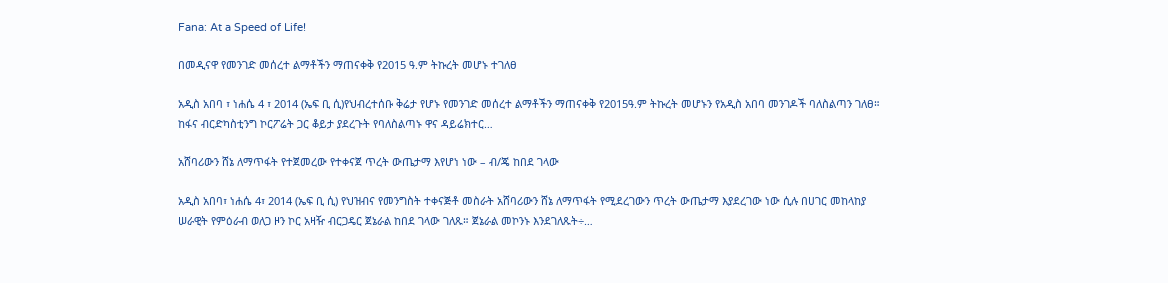Fana: At a Speed of Life!

በመዲናዋ የመንገድ መሰረተ ልማቶችን ማጠናቀቅ የ2015 ዓ.ም ትኩረት መሆኑ ተገለፀ

አዲስ አበባ ፣ ነሐሴ 4 ፣ 2014 (ኤፍ ቢ ሲ)የህብረተሰቡ ቅሬታ የሆኑ የመንገድ መሰረተ ልማቶችን ማጠናቀቅ የ2015ዓ.ም ትኩረት መሆኑን የአዲስ አበባ መንገዶች ባለስልጣን ገለፀ። ከፋና ብርድካስቲንግ ኮርፖሬት ጋር ቆይታ ያደረጉት የባለስልጣኑ ዋና ዳይሬክተር…

አሸባሪውን ሸኔ ለማጥፋት የተጀመረው የተቀናጀ ጥረት ውጤታማ እየሆነ ነው – ብ/ጄ ከበደ ገላው

አዲስ አበባ፣ ነሐሴ 4፣ 2014 (ኤፍ ቢ ሲ) የህዝብና የመንግስት ተቀናጅቶ መስራት አሸባሪውን ሸኔ ለማጥፋት የሚደረገውን ጥረት ውጤታማ እያደረገው ነው ሲሉ በሀገር መከላከያ ሠራዊት የምዕራብ ወለጋ ዞን ኮር አዛዥ ብርጋዴር ጀኔራል ከበደ ገላው ገለጹ። ጀኔራል መኮንኑ እንደገለጹት÷…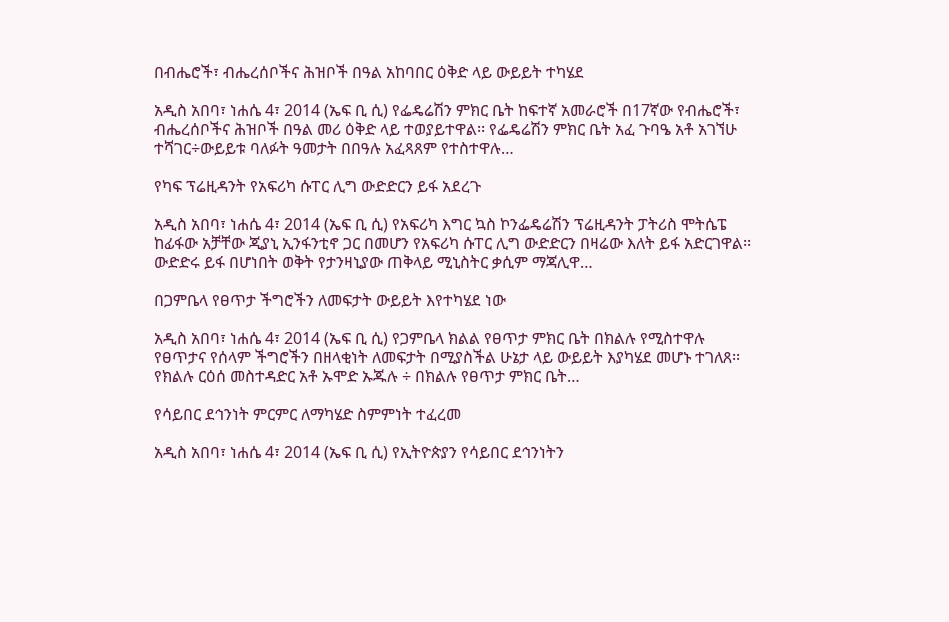በብሔሮች፣ ብሔረሰቦችና ሕዝቦች በዓል አከባበር ዕቅድ ላይ ውይይት ተካሄደ

አዲስ አበባ፣ ነሐሴ 4፣ 2014 (ኤፍ ቢ ሲ) የፌዴሬሽን ምክር ቤት ከፍተኛ አመራሮች በ17ኛው የብሔሮች፣ ብሔረሰቦችና ሕዝቦች በዓል መሪ ዕቅድ ላይ ተወያይተዋል፡፡ የፌዴሬሽን ምክር ቤት አፈ ጉባዔ አቶ አገኘሁ ተሻገር÷ውይይቱ ባለፉት ዓመታት በበዓሉ አፈጻጸም የተስተዋሉ…

የካፍ ፕሬዚዳንት የአፍሪካ ሱፐር ሊግ ውድድርን ይፋ አደረጉ

አዲስ አበባ፣ ነሐሴ 4፣ 2014 (ኤፍ ቢ ሲ) የአፍሪካ እግር ኳስ ኮንፌዴሬሽን ፕሬዚዳንት ፓትሪስ ሞትሴፔ ከፊፋው አቻቸው ጂያኒ ኢንፋንቲኖ ጋር በመሆን የአፍሪካ ሱፐር ሊግ ውድድርን በዛሬው እለት ይፋ አድርገዋል፡፡ ውድድሩ ይፋ በሆነበት ወቅት የታንዛኒያው ጠቅላይ ሚኒስትር ቃሲም ማጃሊዋ…

በጋምቤላ የፀጥታ ችግሮችን ለመፍታት ውይይት እየተካሄደ ነው

አዲስ አበባ፣ ነሐሴ 4፣ 2014 (ኤፍ ቢ ሲ) የጋምቤላ ክልል የፀጥታ ምክር ቤት በክልሉ የሚስተዋሉ የፀጥታና የሰላም ችግሮችን በዘላቂነት ለመፍታት በሚያስችል ሁኔታ ላይ ውይይት እያካሄደ መሆኑ ተገለጸ፡፡ የክልሉ ርዕሰ መስተዳድር አቶ ኡሞድ ኡጁሉ ÷ በክልሉ የፀጥታ ምክር ቤት…

የሳይበር ደኅንነት ምርምር ለማካሄድ ስምምነት ተፈረመ

አዲስ አበባ፣ ነሐሴ 4፣ 2014 (ኤፍ ቢ ሲ) የኢትዮጵያን የሳይበር ደኅንነትን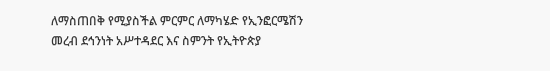ለማስጠበቅ የሚያስችል ምርምር ለማካሄድ የኢንፎርሜሽን መረብ ደኅንነት አሥተዳደር እና ስምንት የኢትዮጵያ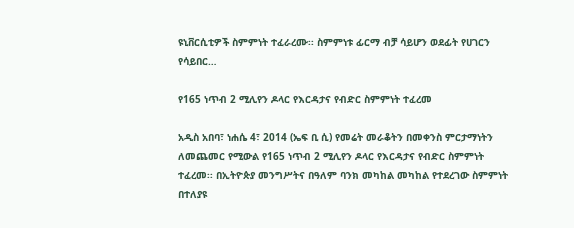ዩኒቨርሲቲዎች ስምምነት ተፈራረሙ፡፡ ስምምነቱ ፊርማ ብቻ ሳይሆን ወደፊት የሀገርን የሳይበር…

የ165 ነጥብ 2 ሚሊየን ዶላር የእርዳታና የብድር ስምምነት ተፈረመ

አዲስ አበባ፣ ነሐሴ 4፣ 2014 (ኤፍ ቢ ሲ) የመሬት መራቆትን በመቀንስ ምርታማነትን ለመጨመር የሚውል የ165 ነጥብ 2 ሚሊየን ዶላር የእርዳታና የብድር ስምምነት ተፈረመ፡፡ በኢትዮጵያ መንግሥትና በዓለም ባንክ መካከል መካከል የተደረገው ስምምነት በተለያዩ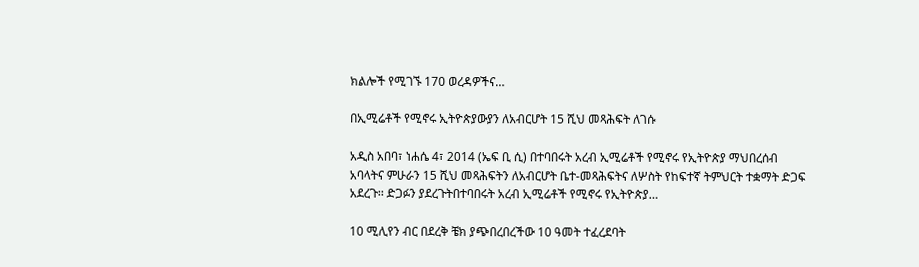ክልሎች የሚገኙ 170 ወረዳዎችና…

በኢሚሬቶች የሚኖሩ ኢትዮጵያውያን ለአብርሆት 15 ሺህ መጻሕፍት ለገሱ

አዲስ አበባ፣ ነሐሴ 4፣ 2014 (ኤፍ ቢ ሲ) በተባበሩት አረብ ኢሚሬቶች የሚኖሩ የኢትዮጵያ ማህበረሰብ አባላትና ምሁራን 15 ሺህ መጻሕፍትን ለአብርሆት ቤተ-መጻሕፍትና ለሦስት የከፍተኛ ትምህርት ተቋማት ድጋፍ አደረጉ፡፡ ድጋፉን ያደረጉትበተባበሩት አረብ ኢሚሬቶች የሚኖሩ የኢትዮጵያ…

10 ሚሊየን ብር በደረቅ ቼክ ያጭበረበረችው 10 ዓመት ተፈረደባት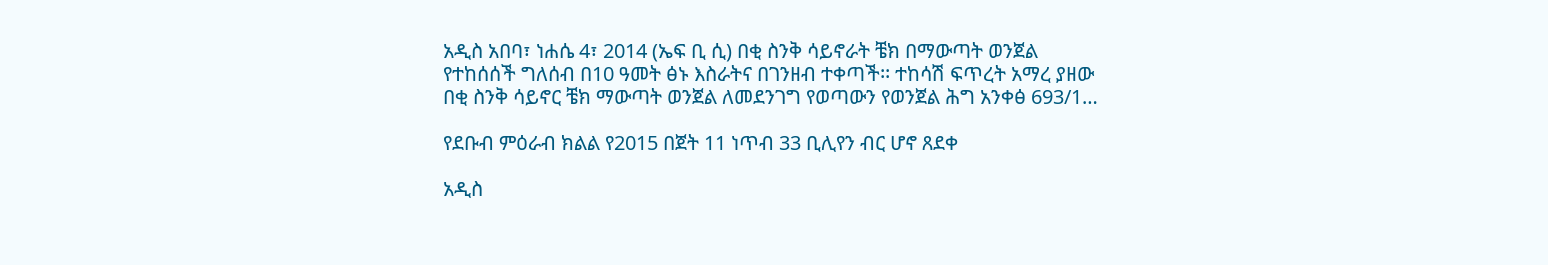አዲስ አበባ፣ ነሐሴ 4፣ 2014 (ኤፍ ቢ ሲ) በቂ ስንቅ ሳይኖራት ቼክ በማውጣት ወንጀል የተከሰሰች ግለሰብ በ10 ዓመት ፅኑ እስራትና በገንዘብ ተቀጣች፡፡ ተከሳሽ ፍጥረት አማረ ያዘው በቂ ስንቅ ሳይኖር ቼክ ማውጣት ወንጀል ለመደንገግ የወጣውን የወንጀል ሕግ አንቀፅ 693/1…

የደቡብ ምዕራብ ክልል የ2015 በጀት 11 ነጥብ 33 ቢሊየን ብር ሆኖ ጸደቀ

አዲስ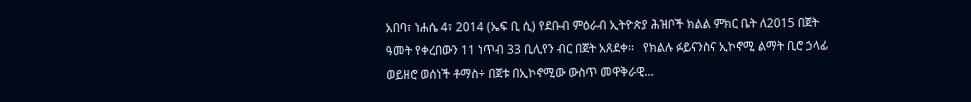አበባ፣ ነሐሴ 4፣ 2014 (ኤፍ ቢ ሲ) የደቡብ ምዕራብ ኢትዮጵያ ሕዝቦች ክልል ምክር ቤት ለ2015 በጀት ዓመት የቀረበውን 11 ነጥብ 33 ቢሊየን ብር በጀት አጸደቀ፡፡   የክልሉ ፉይናንስና ኢኮኖሚ ልማት ቢሮ ኃላፊ ወይዘሮ ወሰነች ቶማስ÷ በጀቱ በኢኮኖሚው ውስጥ መዋቅራዊ…